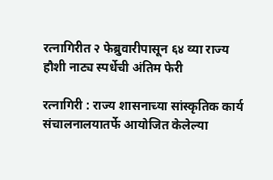रत्नागिरीत २ फेब्रुवारीपासून ६४ व्या राज्य हौशी नाट्य स्पर्धेची अंतिम फेरी

रत्नागिरी : राज्य शासनाच्या सांस्कृतिक कार्य संचालनालयातर्फे आयोजित केलेल्या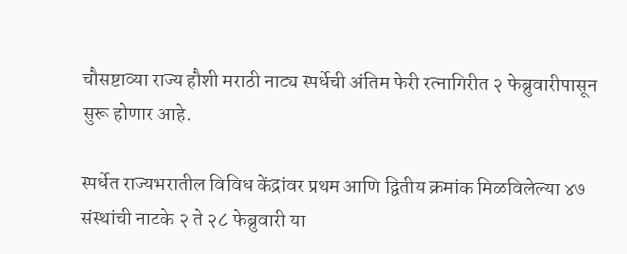चौसष्टाव्या राज्य हौशी मराठी नाट्य स्पर्धेची अंतिम फेरी रत्नागिरीत २ फेब्रुवारीपासून सुरू होणार आहे.

स्पर्धेत राज्यभरातील विविध केंद्रांवर प्रथम आणि द्वितीय क्रमांक मिळविलेल्या ४७ संस्थांची नाटके २ ते २८ फेब्रुवारी या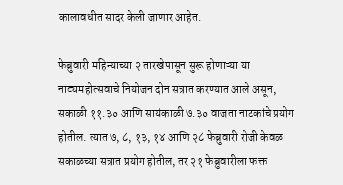कालावधीत सादर केली जाणार आहेत.

फेब्रुवारी महिन्याच्या २ तारखेपासून सुरू होणाऱ्या या नाट्यमहोत्सवाचे नियोजन दोन सत्रात करण्यात आले असून, सकाळी ११.३० आणि सायंकाळी ७.३० वाजता नाटकांचे प्रयोग होतील. त्यात ७, ८, १३, १४ आणि २८ फेब्रुवारी रोजी केवळ सकाळच्या सत्रात प्रयोग होतील, तर २१ फेब्रुवारीला फक्त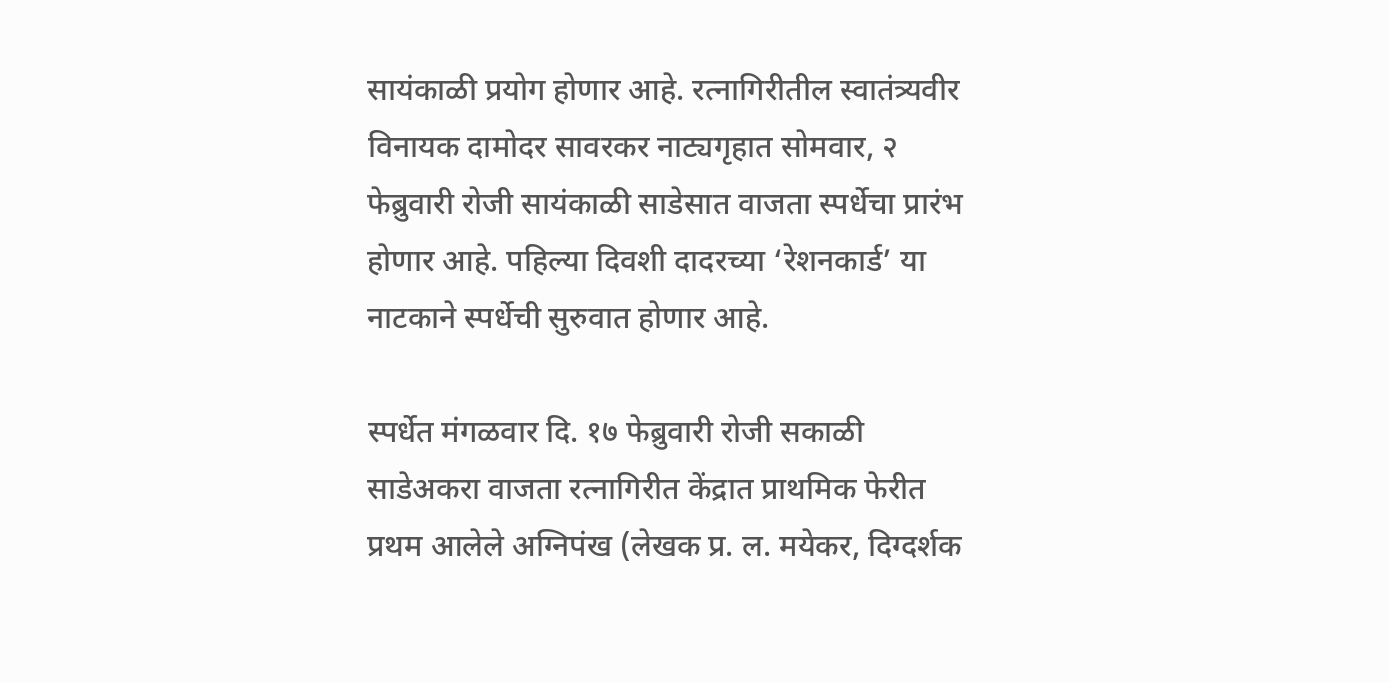सायंकाळी प्रयोग होणार आहे. रत्नागिरीतील स्वातंत्र्यवीर विनायक दामोदर सावरकर नाट्यगृहात सोमवार, २ फेब्रुवारी रोजी सायंकाळी साडेसात वाजता स्पर्धेचा प्रारंभ होणार आहे. पहिल्या दिवशी दादरच्या ‘रेशनकार्ड’ या नाटकाने स्पर्धेची सुरुवात होणार आहे.

स्पर्धेत मंगळवार दि. १७ फेब्रुवारी रोजी सकाळी साडेअकरा वाजता रत्नागिरीत केंद्रात प्राथमिक फेरीत प्रथम आलेले अग्निपंख (लेखक प्र. ल. मयेकर, दिग्दर्शक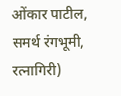ओंकार पाटील, समर्थ रंगभूमी, रत्नागिरी)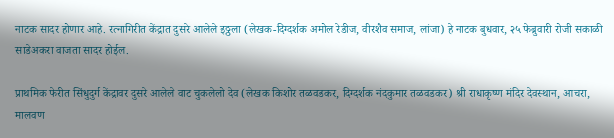नाटक सादर होणार आहे. रत्नागिरीत केंद्रात दुसरे आलेले इठ्ठला (लेखक-दिग्दर्शक अमोल रेडीज, वीरशैव समाज, लांजा) हे नाटक बुधवार, २५ फेब्रुवारी रोजी सकाळी साडेअकरा वाजता सादर होईल.

प्राथमिक फेरीत सिंधुदुर्ग केंद्रावर दुसरे आलेले वाट चुकलेलो देव (लेखक किशोर तळवडकर, दिग्दर्शक नंदकुमार तळवडकर) श्री राधाकृष्ण मंदिर देवस्थान, आचरा, मालवण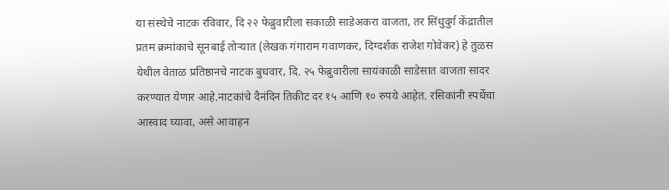या संस्थेचे नाटक रविवार, दि २२ फेब्रुवारीला सकाळी साडेअकरा वाजता, तर सिंधुदुर्ग केंद्रातील प्रतम क्रमांकाचे सूनबाई तोऱ्यात (लेखक गंगाराम गवाणकर, दिग्दर्शक राजेश गोवेकर) हे तुळस येथील वेताळ प्रतिष्ठानचे नाटक बुधवार, दि. २५ फेब्रुवारीला सायंकाळी साडेसात वाजता सादर करण्यात येणार आहे.नाटकांचे दैनंदिन तिकीट दर १५ आणि १० रुपये आहेत. रसिकांनी स्पर्धेचा आस्वाद घ्यावा, असे आवाहन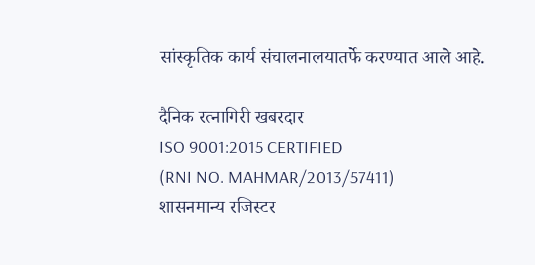सांस्कृतिक कार्य संचालनालयातर्फे करण्यात आले आहे.

दैनिक रत्नागिरी खबरदार
ISO 9001:2015 CERTIFIED
(RNI NO. MAHMAR/2013/57411)
शासनमान्य रजिस्टर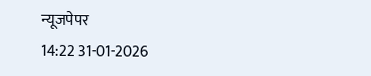न्यूजपेपर
14:22 31-01-2026